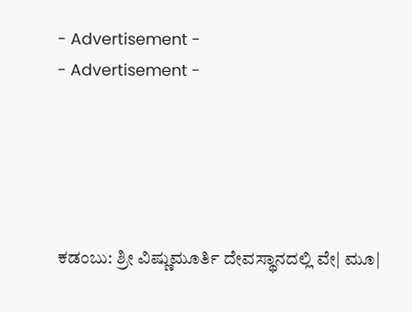- Advertisement -
- Advertisement -





ಕಡಂಬು: ಶ್ರೀ ವಿಷ್ಣುಮೂರ್ತಿ ದೇವಸ್ಥಾನದಲ್ಲಿ ವೇ| ಮೂ|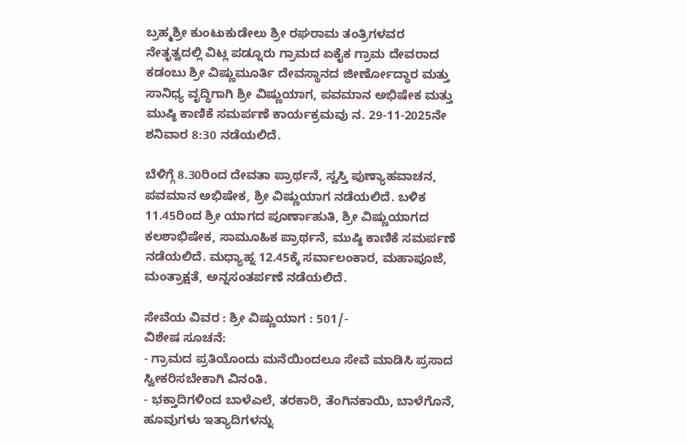ಬ್ರಹ್ಮಶ್ರೀ ಕುಂಟುಕುಡೇಲು ಶ್ರೀ ರಘರಾಮ ತಂತ್ರಿಗಳವರ ನೇತೃತ್ವದಲ್ಲಿ ವಿಟ್ಲ ಪಡ್ನೂರು ಗ್ರಾಮದ ಏಕೈಕ ಗ್ರಾಮ ದೇವರಾದ ಕಡಂಬು ಶ್ರೀ ವಿಷ್ಣುಮೂರ್ತಿ ದೇವಸ್ಥಾನದ ಜೀರ್ಣೋದ್ಧಾರ ಮತ್ತು ಸಾನಿಧ್ಯ ವೃದ್ಧಿಗಾಗಿ ಶ್ರೀ ವಿಷ್ಣುಯಾಗ, ಪವಮಾನ ಅಭಿಷೇಕ ಮತ್ತು ಮುಷ್ಠಿ ಕಾಣಿಕೆ ಸಮರ್ಪಣೆ ಕಾರ್ಯಕ್ರಮವು ನ. 29-11-2025ನೇ ಶನಿವಾರ 8:30 ನಡೆಯಲಿದೆ.

ಬೆಳಿಗ್ಗೆ 8.30ರಿಂದ ದೇವತಾ ಪ್ರಾರ್ಥನೆ, ಸ್ವಸ್ತಿ ಪುಣ್ಯಾಹವಾಚನ, ಪವಮಾನ ಅಭಿಷೇಕ, ಶ್ರೀ ವಿಷ್ಣುಯಾಗ ನಡೆಯಲಿದೆ. ಬಳಿಕ 11.45ರಿಂದ ಶ್ರೀ ಯಾಗದ ಪೂರ್ಣಾಹುತಿ, ಶ್ರೀ ವಿಷ್ಣುಯಾಗದ ಕಲಶಾಭಿಷೇಕ, ಸಾಮೂಹಿಕ ಪ್ರಾರ್ಥನೆ, ಮುಷ್ಠಿ ಕಾಣಿಕೆ ಸಮರ್ಪಣೆ ನಡೆಯಲಿದೆ. ಮಧ್ಯಾಹ್ನ 12.45ಕ್ಕೆ ಸರ್ವಾಲಂಕಾರ, ಮಹಾಪೂಜೆ, ಮಂತ್ರಾಕ್ಷತೆ, ಅನ್ನಸಂತರ್ಪಣೆ ನಡೆಯಲಿದೆ.

ಸೇವೆಯ ವಿವರ : ಶ್ರೀ ವಿಷ್ಣುಯಾಗ : 501/-
ವಿಶೇಷ ಸೂಚನೆ:
- ಗ್ರಾಮದ ಪ್ರತಿಯೊಂದು ಮನೆಯಿಂದಲೂ ಸೇವೆ ಮಾಡಿಸಿ ಪ್ರಸಾದ ಸ್ವೀಕರಿಸಬೇಕಾಗಿ ವಿನಂತಿ.
- ಭಕ್ತಾದಿಗಳಿಂದ ಬಾಳೆಎಲೆ, ತರಕಾರಿ, ತೆಂಗಿನಕಾಯಿ, ಬಾಳೆಗೊನೆ, ಹೂವುಗಳು ಇತ್ಯಾದಿಗಳನ್ನು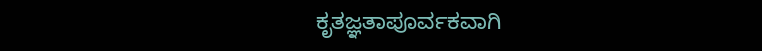ಕೃತಜ್ಞತಾಪೂರ್ವಕವಾಗಿ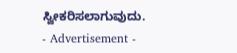ಸ್ವೀಕರಿಸಲಾಗುವುದು.
- Advertisement -